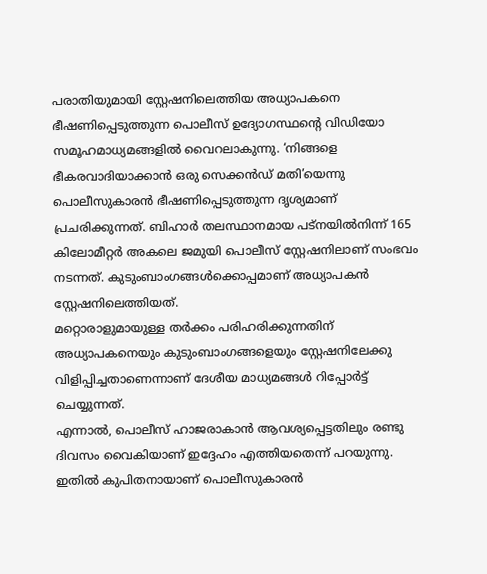പരാതിയുമായി സ്റ്റേഷനിലെത്തിയ അധ്യാപകനെ ഭീഷണിപ്പെടുത്തുന്ന പൊലീസ് ഉദ്യോഗസ്ഥന്റെ വിഡിയോ സമൂഹമാധ്യമങ്ങളിൽ വൈറലാകുന്നു. ‘നിങ്ങളെ ഭീകരവാദിയാക്കാൻ ഒരു സെക്കൻഡ് മതി’യെന്നു പൊലീസുകാരൻ ഭീഷണിപ്പെടുത്തുന്ന ദൃശ്യമാണ് പ്രചരിക്കുന്നത്. ബിഹാർ തലസ്ഥാനമായ പട്നയിൽനിന്ന് 165 കിലോമീറ്റർ അകലെ ജമുയി പൊലീസ് സ്റ്റേഷനിലാണ് സംഭവം നടന്നത്. കുടുംബാംഗങ്ങൾക്കൊപ്പമാണ് അധ്യാപകൻ സ്റ്റേഷനിലെത്തിയത്.
മറ്റൊരാളുമായുള്ള തർക്കം പരിഹരിക്കുന്നതിന് അധ്യാപകനെയും കുടുംബാംഗങ്ങളെയും സ്റ്റേഷനിലേക്കു വിളിപ്പിച്ചതാണെന്നാണ് ദേശീയ മാധ്യമങ്ങൾ റിപ്പോർട്ട് ചെയ്യുന്നത്.
എന്നാൽ, പൊലീസ് ഹാജരാകാൻ ആവശ്യപ്പെട്ടതിലും രണ്ടു ദിവസം വൈകിയാണ് ഇദ്ദേഹം എത്തിയതെന്ന് പറയുന്നു. ഇതിൽ കുപിതനായാണ് പൊലീസുകാരൻ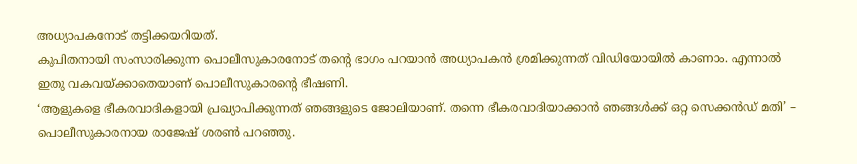അധ്യാപകനോട് തട്ടിക്കയറിയത്.
കുപിതനായി സംസാരിക്കുന്ന പൊലീസുകാരനോട് തന്റെ ഭാഗം പറയാൻ അധ്യാപകൻ ശ്രമിക്കുന്നത് വിഡിയോയിൽ കാണാം. എന്നാൽ ഇതു വകവയ്ക്കാതെയാണ് പൊലീസുകാരന്റെ ഭീഷണി.
‘ആളുകളെ ഭീകരവാദികളായി പ്രഖ്യാപിക്കുന്നത് ഞങ്ങളുടെ ജോലിയാണ്. തന്നെ ഭീകരവാദിയാക്കാൻ ഞങ്ങൾക്ക് ഒറ്റ സെക്കൻഡ് മതി’ – പൊലീസുകാരനായ രാജേഷ് ശരൺ പറഞ്ഞു.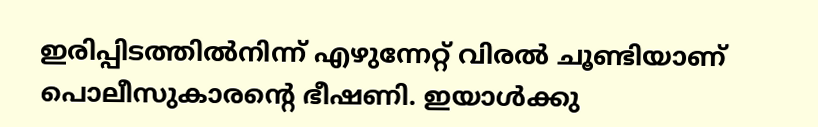ഇരിപ്പിടത്തിൽനിന്ന് എഴുന്നേറ്റ് വിരൽ ചൂണ്ടിയാണ് പൊലീസുകാരന്റെ ഭീഷണി. ഇയാൾക്കു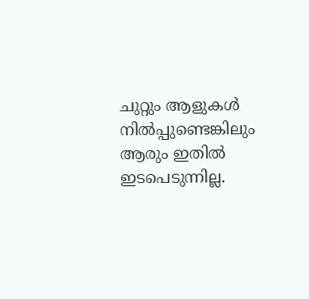ചുറ്റും ആളുകൾ നിൽപ്പുണ്ടെങ്കിലും ആരും ഇതിൽ ഇടപെടുന്നില്ല.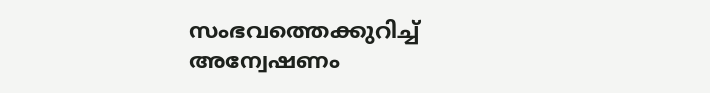സംഭവത്തെക്കുറിച്ച് അന്വേഷണം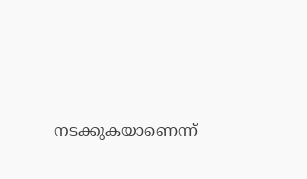നടക്കുകയാണെന്ന്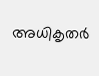അധികൃതർ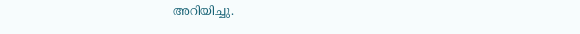അറിയിച്ചു.